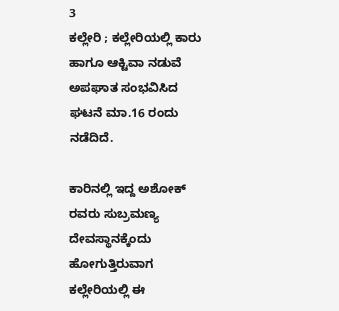3
ಕಲ್ಲೇರಿ ; ಕಲ್ಲೇರಿಯಲ್ಲಿ ಕಾರು ಹಾಗೂ ಆಕ್ಟಿವಾ ನಡುವೆ ಅಪಘಾತ ಸಂಭವಿಸಿದ ಘಟನೆ ಮಾ.16 ರಂದು ನಡೆದಿದೆ.

ಕಾರಿನಲ್ಲಿ ಇದ್ದ ಅಶೋಕ್ ರವರು ಸುಬ್ರಮಣ್ಯ ದೇವಸ್ಥಾನಕ್ಕೆಂದು ಹೋಗುತ್ತಿರುವಾಗ ಕಲ್ಲೇರಿಯಲ್ಲಿ ಈ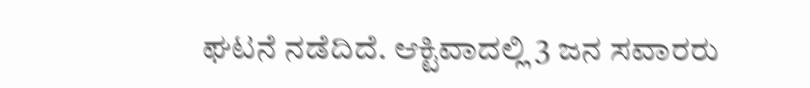ಘಟನೆ ನಡೆದಿದೆ. ಆಕ್ಟಿವಾದಲ್ಲಿ 3 ಜನ ಸವಾರರು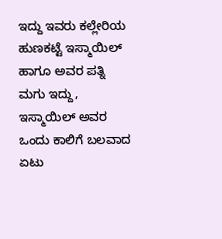ಇದ್ದು ಇವರು ಕಲ್ಲೇರಿಯ ಹುಣಕಟ್ಟೆ ಇಸ್ಮಾಯಿಲ್ ಹಾಗೂ ಅವರ ಪತ್ನಿ ಮಗು ಇದ್ದು, ಇಸ್ಮಾಯಿಲ್ ಅವರ ಒಂದು ಕಾಲಿಗೆ ಬಲವಾದ ಏಟು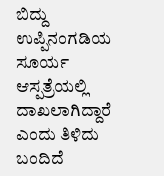ಬಿದ್ದು ಉಪ್ಪಿನಂಗಡಿಯ ಸೂರ್ಯ ಆಸ್ಪತ್ರೆಯಲ್ಲಿ ದಾಖಲಾಗಿದ್ದಾರೆ ಎಂದು ತಿಳಿದು ಬಂದಿದೆ